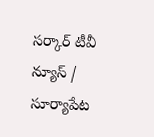సర్కార్ టీవీ న్యూస్ / సూర్యాపేట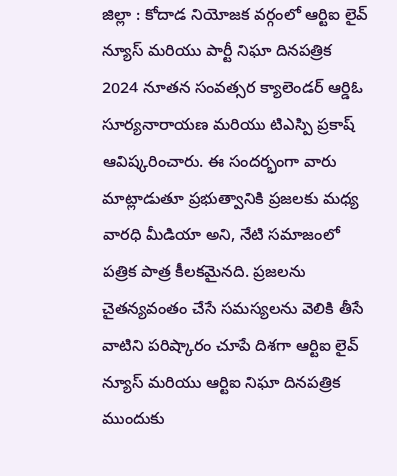జిల్లా : కోదాడ నియోజక వర్గంలో ఆర్టిఐ లైవ్ న్యూస్ మరియు పార్టీ నిఘా దినపత్రిక 2024 నూతన సంవత్సర క్యాలెండర్ ఆర్డిఓ సూర్యనారాయణ మరియు టిఎస్పి ప్రకాష్ ఆవిష్కరించారు. ఈ సందర్భంగా వారు మాట్లాడుతూ ప్రభుత్వానికి ప్రజలకు మధ్య వారధి మీడియా అని, నేటి సమాజంలో పత్రిక పాత్ర కీలకమైనది. ప్రజలను చైతన్యవంతం చేసే సమస్యలను వెలికి తీసే వాటిని పరిష్కారం చూపే దిశగా ఆర్టిఐ లైవ్ న్యూస్ మరియు ఆర్టిఐ నిఘా దినపత్రిక ముందుకు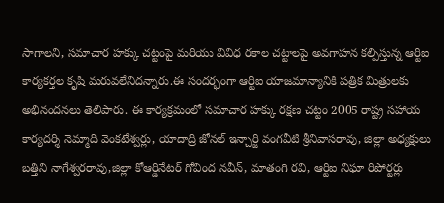సాగాలని, సమాచార హక్కు చట్టంపై మరియు వివిధ రకాల చట్టాలపై అవగాహన కల్పిస్తున్న ఆర్టిఐ కార్యకర్తల కృషి మరువలేనిదన్నారు.ఈ సందర్భంగా ఆర్టిఐ యాజమాన్యానికి పత్రిక మిత్రులకు అభినందనలు తెలిపారు. ఈ కార్యక్రమంలో సమాచార హక్కు రక్షణ చట్టం 2005 రాష్ట్ర సహాయ కార్యదర్శి నెమ్మాది వెంకటేశ్వర్లు, యాదాద్రి జోనల్ ఇన్చార్జి వంగవీటి శ్రీనివాసరావు, జిల్లా అధ్యక్షులు బత్తిని నాగేశ్వరరావు,జిల్లా కోఆర్డినేటర్ గోవింద నవీన్, మాతంగి రవి, ఆర్టిఐ నిఘా రిపోర్టర్లు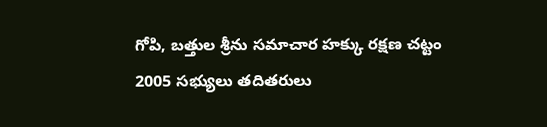గోపి, బత్తుల శ్రీను సమాచార హక్కు రక్షణ చట్టం 2005 సభ్యులు తదితరులు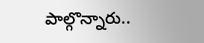పాల్గొన్నారు..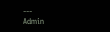---
Admin